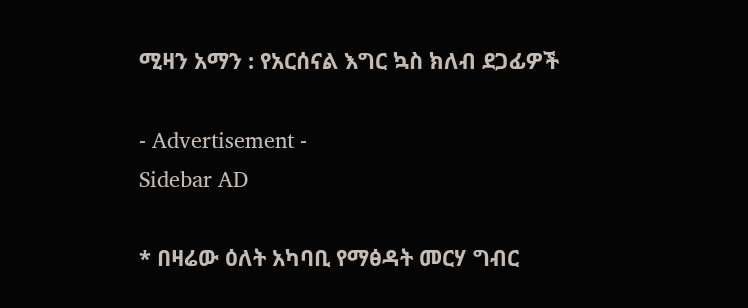ሚዛን አማን : የአርሰናል እግር ኳስ ክለብ ደጋፊዎች

- Advertisement -
Sidebar AD

* በዛሬው ዕለት አካባቢ የማፅዳት መርሃ ግብር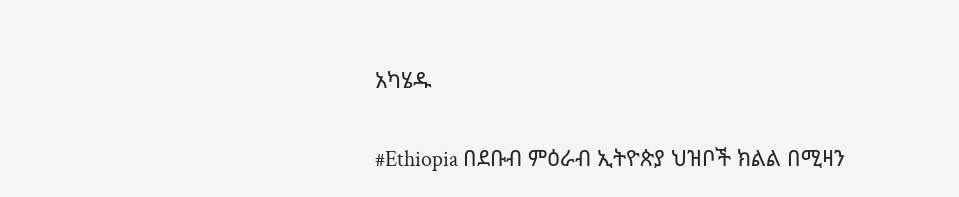አካሄዱ

#Ethiopia በደቡብ ምዕራብ ኢትዮጵያ ህዝቦች ክልል በሚዛን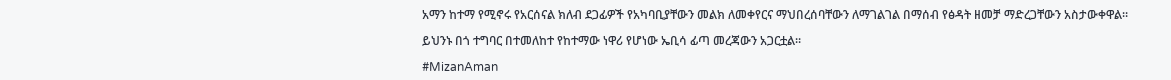አማን ከተማ የሚኖሩ የአርሰናል ክለብ ደጋፊዎች የአካባቢያቸውን መልክ ለመቀየርና ማህበረሰባቸውን ለማገልገል በማሰብ የፅዳት ዘመቻ ማድረጋቸውን አስታውቀዋል።

ይህንኑ በጎ ተግባር በተመለከተ የከተማው ነዋሪ የሆነው ኤቢሳ ፊጣ መረጃውን አጋርቷል።

#MizanAman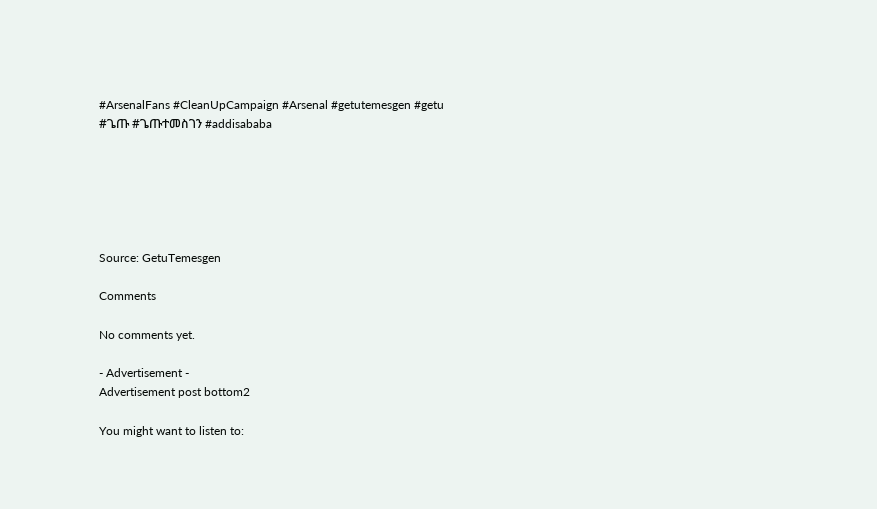#ArsenalFans #CleanUpCampaign #Arsenal #getutemesgen #getu #ጌጡ #ጌጡተመስገን #addisababa






Source: GetuTemesgen

Comments

No comments yet.

- Advertisement -
Advertisement post bottom2

You might want to listen to: